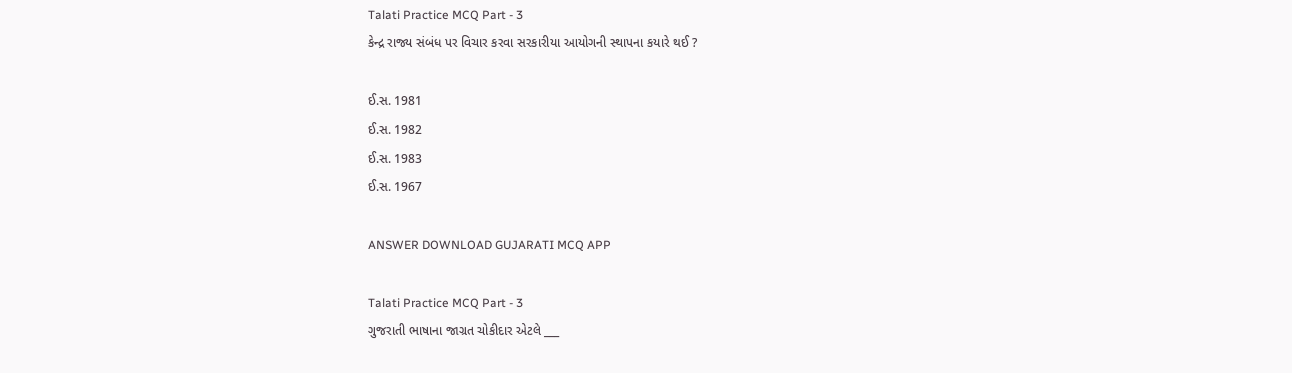Talati Practice MCQ Part - 3
કેન્દ્ર રાજ્ય સંબંધ પર વિચાર કરવા સરકારીયા આયોગની સ્થાપના કયારે થઈ ?

ઈ.સ. 1981
ઈ.સ. 1982
ઈ.સ. 1983
ઈ.સ. 1967

ANSWER DOWNLOAD GUJARATI MCQ APP

Talati Practice MCQ Part - 3
ગુજરાતી ભાષાના જાગ્રત ચોકીદાર એટલે ___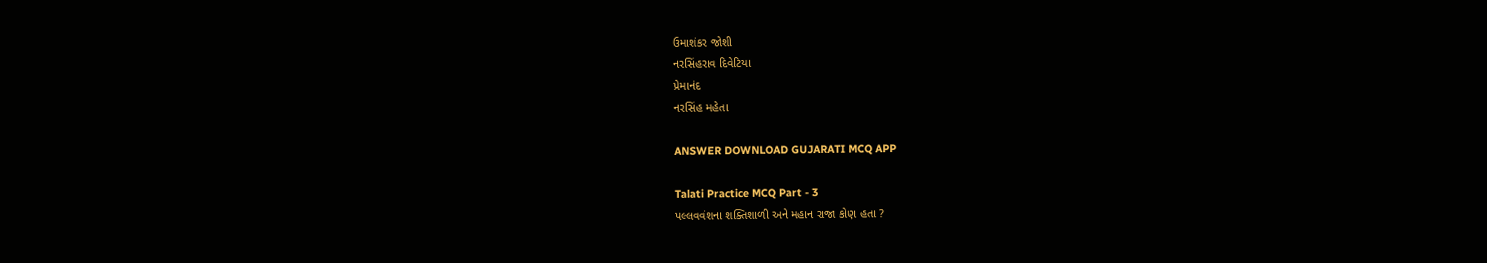ઉમાશંકર જોશી
નરસિંહરાવ દિવેટિયા
પ્રેમાનંદ
નરસિંહ મહેતા

ANSWER DOWNLOAD GUJARATI MCQ APP

Talati Practice MCQ Part - 3
પલ્લવવંશના શક્તિશાળી અને મહાન રાજા કોણ હતા ?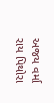અજય વર્મા
રાય પિથોરા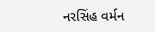નરસિંહ વર્મન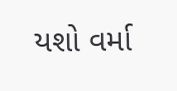યશો વર્મા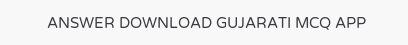ANSWER DOWNLOAD GUJARATI MCQ APP